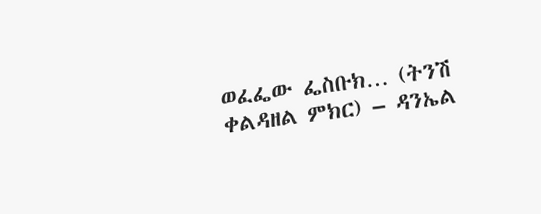ወፈፌው ፌስቡክ… (ትንሽ ቀልዳዘል ምክር) – ዳንኤል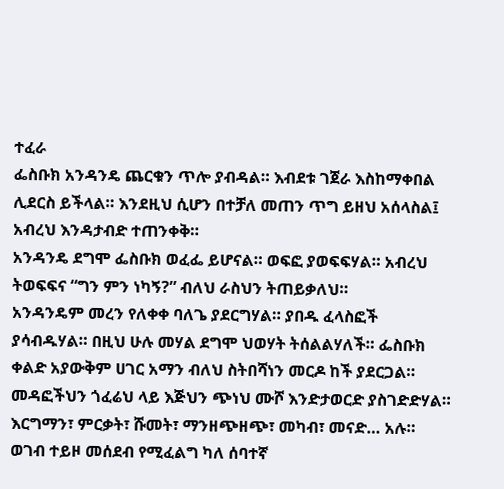ተፈራ
ፌስቡክ አንዳንዴ ጨርቁን ጥሎ ያብዳል። እብደቱ ገጀራ እስከማቀበል ሊደርስ ይችላል። እንደዚህ ሲሆን በተቻለ መጠን ጥግ ይዘህ አሰላስል፤ አብረህ እንዳታብድ ተጠንቀቅ።
አንዳንዴ ደግሞ ፌስቡክ ወፈፌ ይሆናል። ወፍፎ ያወፍፍሃል። አብረህ ትወፍፍና “ግን ምን ነካኝ?” ብለህ ራስህን ትጠይቃለህ።
አንዳንዴም መረን የለቀቀ ባለጌ ያደርግሃል። ያበዱ ፈላስፎች ያሳብዱሃል። በዚህ ሁሉ መሃል ደግሞ ህወሃት ትሰልልሃለች። ፌስቡክ ቀልድ አያውቅም ሀገር አማን ብለህ ስትበሻነን መርዶ ከች ያደርጋል። መዳፎችህን ጎፈሬህ ላይ እጅህን ጭነህ ሙሾ እንድታወርድ ያስገድድሃል።
እርግማን፣ ምርቃት፣ ሹመት፣ ማንዘጭዘጭ፣ መካብ፣ መናድ… አሉ። ወገብ ተይዞ መሰደብ የሚፈልግ ካለ ሰባተኛ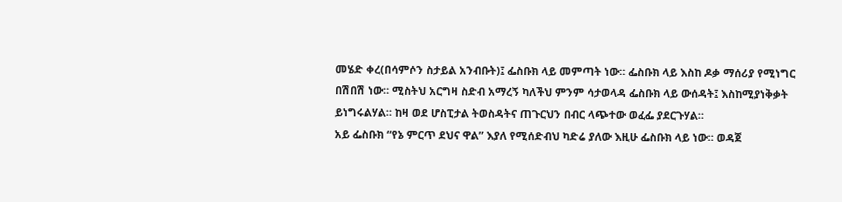መሄድ ቀረ(በሳምሶን ስታይል አንብቡት)፤ ፌስቡክ ላይ መምጣት ነው። ፌስቡክ ላይ እስከ ዶቃ ማሰሪያ የሚነግር በሽበሽ ነው። ሚስትህ አርግዛ ስድብ አማረኝ ካለችህ ምንም ሳታወላዳ ፌስቡክ ላይ ውሰዳት፤ እስከሚያነቅቃት ይነግሩልሃል። ከዛ ወደ ሆስፒታል ትወስዳትና ጠጉርህን በብር ላጭተው ወፈፌ ያደርጉሃል።
አይ ፌስቡክ “የኔ ምርጥ ደህና ዋል” እያለ የሚሰድብህ ካድሬ ያለው እዚሁ ፌስቡክ ላይ ነው። ወዳጀ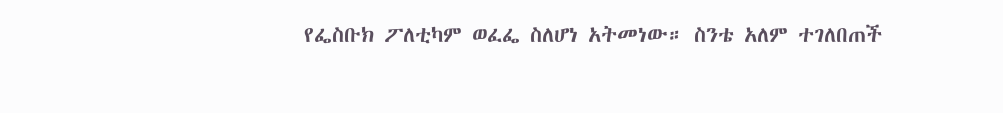የፌስቡክ ፖለቲካም ወፈፌ ስለሆነ አትመነው። ስንቴ አለም ተገለበጠች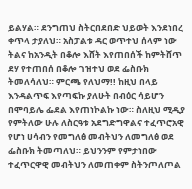ይልሃል። ደንግጠህ ስትርበደበድ ህይወት እንደነበረ ቀጥላ ታያለህ። አስፓልቱ ዳር ወጥተህ ሰላም ነው ትልና ከአንዲት በቆሎ እሸት እየጠበሰች ከምትሸጥ ደሃ የተጠበሰ በቆሎ ገዝተህ ወደ ፌስቡክ ትመለሳለህ። ምርጫ የለህማ!! ከዚህ በላይ እንዳልጥፍ እየጣፍኩ ያለሁት በብዕር ሳይሆን በሞባይሌ ፌደል እየጠነኮልኩ ነው። ስለዚህ ሚዲያ የምትለው ሁሉ ለስርዓቱ አደግድግዋልና ተፈጥሮአዊ የሆነ ሀሳብን የመግለፅ መብትህን ለመግለፅ ወደ ፌስቡክ ትመጣለህ። ይህንንም የምታነበው ተፈጥርዋዊ መብትህን ለመጠቀም ስትንጦለጦል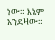ነው። እኔም አንደዛው።